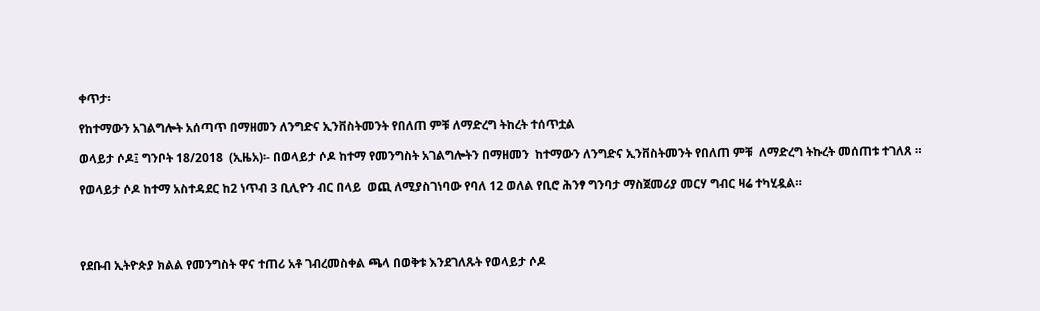ቀጥታ፡

የከተማውን አገልግሎት አሰጣጥ በማዘመን ለንግድና ኢንቨስትመንት የበለጠ ምቹ ለማድረግ ትከረት ተሰጥቷል

ወላይታ ሶዶ፤ ግንቦት 18/2018  (ኢዜአ)፡- በወላይታ ሶዶ ከተማ የመንግስት አገልግሎትን በማዘመን  ከተማውን ለንግድና ኢንቨስትመንት የበለጠ ምቹ  ለማድረግ ትኩረት መሰጠቱ ተገለጸ ።

የወላይታ ሶዶ ከተማ አስተዳደር ከ2 ነጥብ 3 ቢሊዮን ብር በላይ  ወጪ ለሚያስገነባው የባለ 12 ወለል የቢሮ ሕንፃ ግንባታ ማስጀመሪያ መርሃ ግብር ዛሬ ተካሂዷል።




የደቡብ ኢትዮጵያ ክልል የመንግስት ዋና ተጠሪ አቶ ገብረመስቀል ጫላ በወቅቱ እንደገለጹት የወላይታ ሶዶ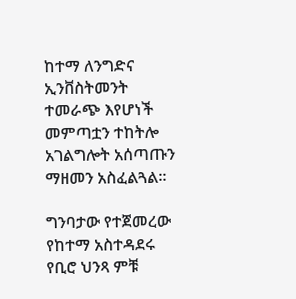ከተማ ለንግድና ኢንቨስትመንት ተመራጭ እየሆነች መምጣቷን ተከትሎ አገልግሎት አሰጣጡን ማዘመን አስፈልጓል።

ግንባታው የተጀመረው የከተማ አስተዳደሩ የቢሮ ህንጻ ምቹ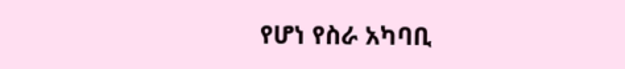የሆነ የስራ አካባቢ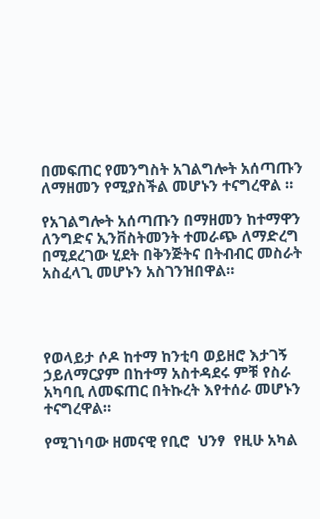በመፍጠር የመንግስት አገልግሎት አሰጣጡን ለማዘመን የሚያስችል መሆኑን ተናግረዋል ።

የአገልግሎት አሰጣጡን በማዘመን ከተማዋን ለንግድና ኢንቨስትመንት ተመራጭ ለማድረግ በሚደረገው ሂደት በቅንጅትና በትብብር መስራት አስፈላጊ መሆኑን አስገንዝበዋል።




የወላይታ ሶዶ ከተማ ከንቲባ ወይዘሮ እታገኝ ኃይለማርያም በከተማ አስተዳደሩ ምቹ የስራ አካባቢ ለመፍጠር በትኩረት እየተሰራ መሆኑን ተናግረዋል።

የሚገነባው ዘመናዊ የቢሮ  ህንፃ  የዚሁ አካል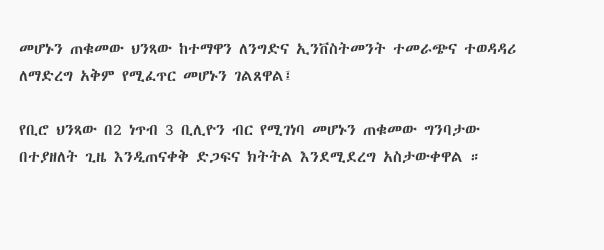መሆኑን ጠቁመው ህንጻው ከተማዋን ለንግድና ኢንቨስትመንት ተመራጭና ተወዳዳሪ  ለማድረግ አቅም የሚፈጥር መሆኑን ገልጸዋል፤

የቢሮ ህንጻው በ2 ነጥብ 3 ቢሊዮን ብር የሚገነባ መሆኑን ጠቁመው ግንባታው በተያዘለት ጊዜ እንዲጠናቀቅ ድጋፍና ክትትል እንደሚደረግ አስታውቀዋል ።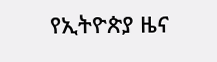የኢትዮጵያ ዜና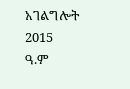አገልግሎት
2015
ዓ.ም